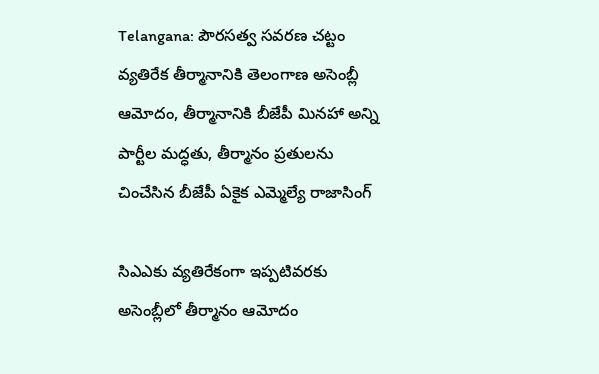Telangana: పౌరసత్వ సవరణ చట్టం వ్యతిరేక తీర్మానానికి తెలంగాణ అసెంబ్లీ ఆమోదం, తీర్మానానికి బీజేపీ మినహా అన్ని పార్టీల మద్ధతు, తీర్మానం ప్రతులను చించేసిన బీజేపీ ఏకైక ఎమ్మెల్యే రాజాసింగ్

సిఎఎకు వ్యతిరేకంగా ఇప్పటివరకు అసెంబ్లీలో తీర్మానం ఆమోదం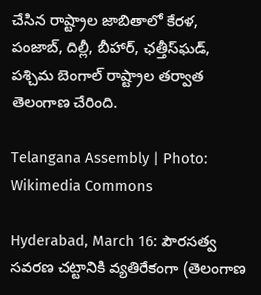చేసిన రాష్ట్రాల జాబితాలో కేరళ, పంజాబ్, దిల్లీ, బీహార్, ఛత్తీస్‌ఘడ్, పశ్చిమ బెంగాల్ రాష్ట్రాల తర్వాత తెలంగాణ చేరింది.

Telangana Assembly | Photo: Wikimedia Commons

Hyderabad, March 16: పౌరసత్వ సవరణ చట్టానికి వ్యతిరేకంగా (తెలంగాణ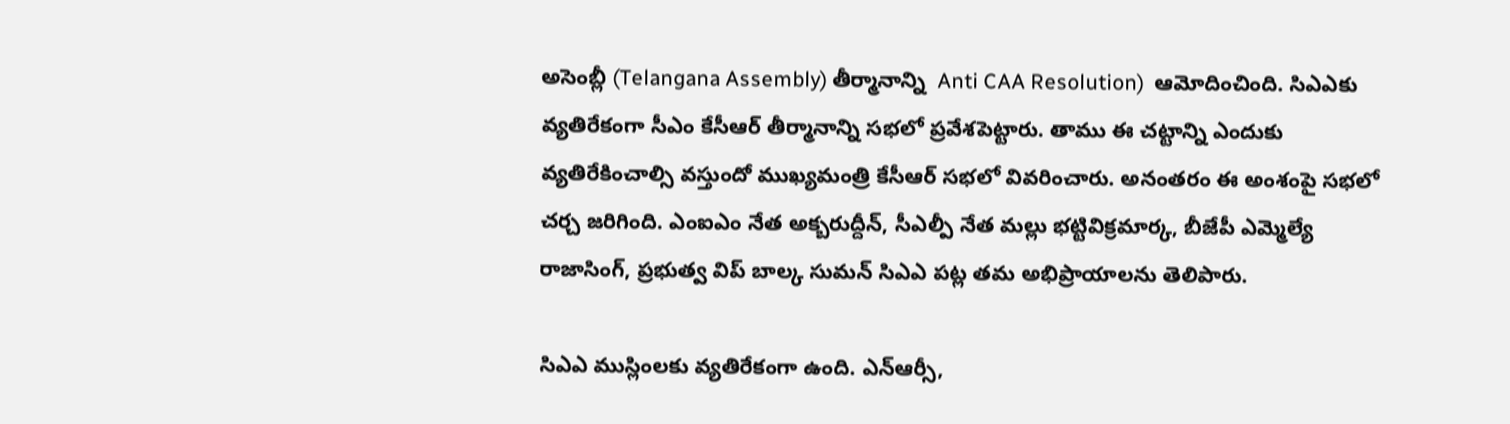అసెంబ్లీ (Telangana Assembly) తీర్మానాన్ని  Anti CAA Resolution)  ఆమోదించింది. సిఎఎకు వ్యతిరేకంగా సీఎం కేసీఆర్ తీర్మానాన్ని సభలో ప్రవేశపెట్టారు. తాము ఈ చట్టాన్ని ఎందుకు వ్యతిరేకించాల్సి వస్తుందో ముఖ్యమంత్రి కేసీఆర్ సభలో వివరించారు. అనంతరం ఈ అంశంపై సభలో చర్చ జరిగింది. ఎంఐఎం నేత అక్బరుద్దీన్, సీఎల్పీ నేత మల్లు భట్టివిక్రమార్క, బీజేపీ ఎమ్మెల్యే రాజాసింగ్, ప్రభుత్వ విప్ బాల్క సుమన్ సిఎఎ పట్ల తమ అభిప్రాయాలను తెలిపారు.

సిఎఎ ముస్లింలకు వ్యతిరేకంగా ఉంది. ఎన్ఆర్సీ,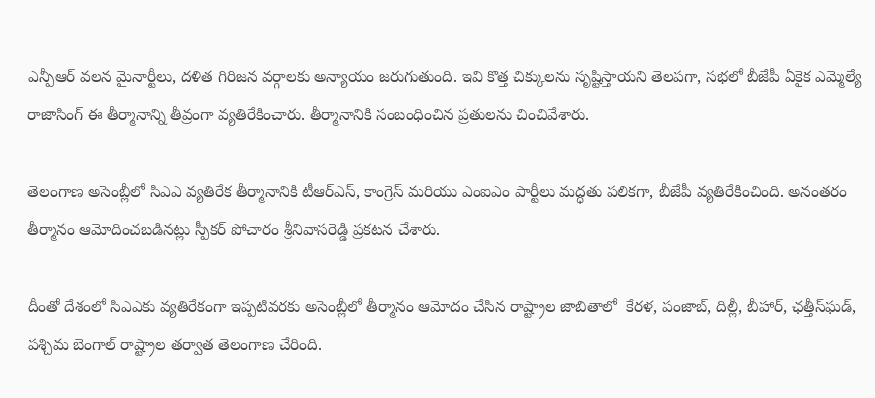ఎన్పీఆర్ వలన మైనార్టీలు, దళిత గిరిజన వర్గాలకు అన్యాయం జరుగుతుంది. ఇవి కొత్త చిక్కులను సృష్టిస్తాయని తెలపగా, సభలో బీజేపీ ఏకైక ఎమ్మెల్యే రాజాసింగ్ ఈ తీర్మానాన్ని తీవ్రంగా వ్యతిరేకించారు. తీర్మానానికి సంబంధించిన ప్రతులను చించివేశారు.

తెలంగాణ అసెంబ్లీలో సిఎఎ వ్యతిరేక తీర్మానానికి టీఆర్ఎస్, కాంగ్రెస్ మరియు ఎంఐఎం పార్టీలు మద్ధతు పలికగా, బీజేపీ వ్యతిరేకించింది. అనంతరం తీర్మానం ఆమోదించబడినట్లు స్పీకర్ పోచారం శ్రీనివాసరెడ్డి ప్రకటన చేశారు.

దీంతో దేశంలో సిఎఎకు వ్యతిరేకంగా ఇప్పటివరకు అసెంబ్లీలో తీర్మానం ఆమోదం చేసిన రాష్ట్రాల జాబితాలో  కేరళ, పంజాబ్, దిల్లీ, బీహార్, ఛత్తీస్‌ఘడ్, పశ్చిమ బెంగాల్ రాష్ట్రాల తర్వాత తెలంగాణ చేరింది.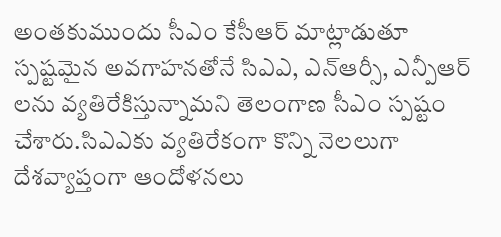అంతకుముందు సీఎం కేసీఆర్ మాట్లాడుతూ స్పష్టమైన అవగాహనతోనే సిఎఎ, ఎన్ఆర్సీ, ఎన్పీఆర్ లను వ్యతిరేకిస్తున్నామని తెలంగాణ సీఎం స్పష్టం చేశారు.సిఎఎకు వ్యతిరేకంగా కొన్ని నెలలుగా దేశవ్యాప్తంగా ఆందోళనలు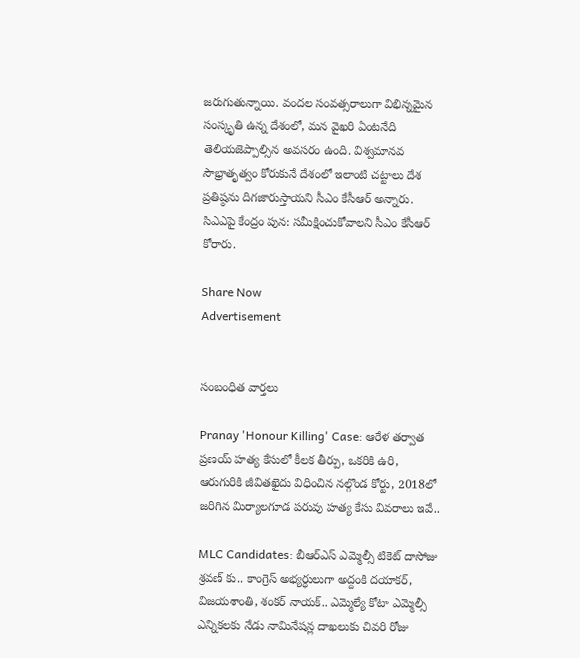జరుగుతున్నాయి. వందల సంవత్సరాలుగా విభిన్నమైన సంస్కృతి ఉన్న దేశంలో, మన వైఖరి ఏంటనేది తెలియజెప్పాల్సిన అవసరం ఉంది. విశ్వమానవ సౌభ్రాతృత్వం కోరుకునే దేశంలో ఇలాంటి చట్టాలు దేశ ప్రతిష్ఠను దిగజారుస్తాయని సీఎం కేసీఆర్ అన్నారు. సిఎఎపై కేంద్రం పున: సమీక్షించుకోవాలని సీఎం కేసీఆర్ కోరారు.

Share Now
Advertisement


సంబంధిత వార్తలు

Pranay 'Honour Killing' Case: ఆరేళ తర్వాత ప్రణయ్ హత్య కేసులో కీలక తీర్పు, ఒకరికి ఉరి, ఆరుగురికి జీవితఖైదు విధించిన నల్గొండ కోర్టు, 2018లో జరిగిన మిర్యాలగూడ పరువు హత్య కేసు వివరాలు ఇవే..

MLC Candidates: బీఆర్ఎస్ ఎమ్మెల్సీ టికెట్ దాసోజు శ్రవణ్ కు.. కాంగ్రెస్ అభ్యర్ధులుగా అద్దంకి దయాకర్, విజయశాంతి, శంకర్ నాయక్.. ఎమ్మెల్యే కోటా ఎమ్మెల్సీ ఎన్నికలకు నేడు నామినేషన్ల దాఖలుకు చివరి రోజు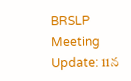BRSLP Meeting Update: 11న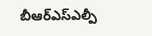బీఆర్ఎస్‌ఎల్పీ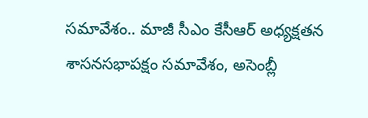సమావేశం.. మాజీ సీఎం కేసీఆర్ అధ్యక్షతన శాసనసభాపక్షం సమావేశం, అసెంబ్లీ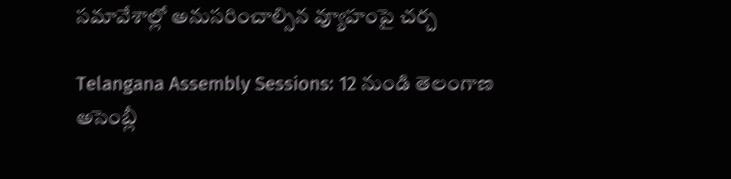సమావేశాల్లో అనుసరించాల్సిన వ్యూహంపై చర్చ

Telangana Assembly Sessions: 12 నుండి తెలంగాణ అసెంబ్లీ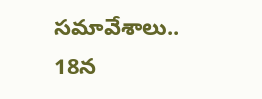సమావేశాలు.. 18న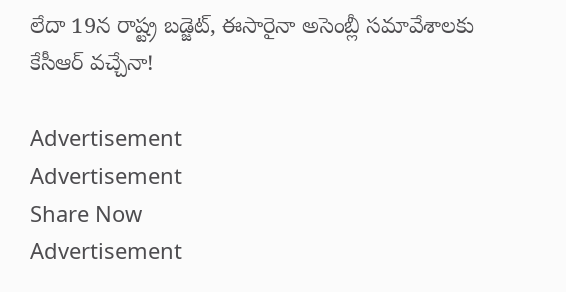లేదా 19న రాష్ట్ర బడ్జెట్, ఈసారైనా అసెంబ్లీ సమావేశాలకు కేసీఆర్ వచ్చేనా!

Advertisement
Advertisement
Share Now
Advertisement